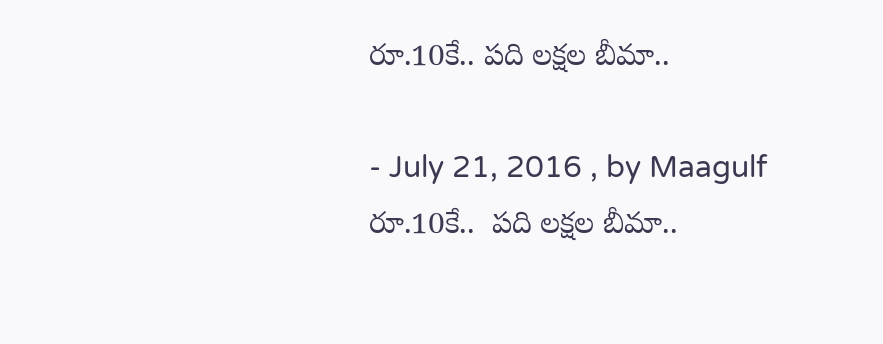రూ.10కే.. పది లక్షల బీమా..

- July 21, 2016 , by Maagulf
రూ.10కే..  పది లక్షల బీమా..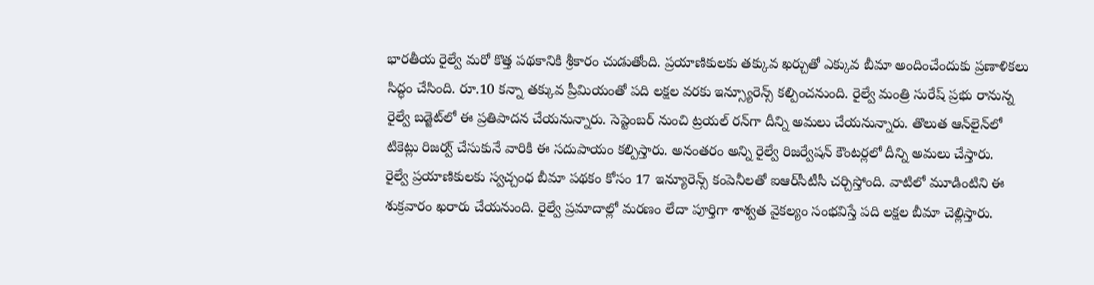భారతీయ రైల్వే మరో కొత్త పథకానికి శ్రీకారం చుడుతోంది. ప్రయాణికులకు తక్కువ ఖర్చుతో ఎక్కువ బీమా అందించేందుకు ప్రణాళికలు సిద్ధం చేసింది. రూ.10 కన్నా తక్కువ ప్రీమియంతో పది లక్షల వరకు ఇన్స్యూరెన్స్ కల్పించనుంది. రైల్వే మంత్రి సురేష్ ప్రభు రానున్న రైల్వే బడ్జెట్‌లో ఈ ప్రతిపాదన చేయనున్నారు. సెప్టెంబర్ నుంచి ట్రయల్ రన్‌గా దీన్ని అమలు చేయనున్నారు. తొలుత ఆన్‌లైన్‌లో టికెట్లు రిజర్వ్ చేసుకునే వారికి ఈ సదుపాయం కల్పిస్తారు. అనంతరం అన్ని రైల్వే రిజర్వేషన్ కౌంటర్లలో దీన్ని అమలు చేస్తారు.
రైల్వే ప్రయాణికులకు స్వచ్చంధ బీమా పథకం కోసం 17 ఇన్యూరెన్స్ కంపెనీలతో ఐఆర్‌సీటీసీ చర్చిస్తోంది. వాటిలో మూడింటిని ఈ శుక్రవారం ఖరారు చేయనుంది. రైల్వే ప్రమాదాల్లో మరణం లేదా పూర్తిగా శాశ్వత వైకల్యం సంభవిస్తే పది లక్షల బీమా చెల్లిస్తారు.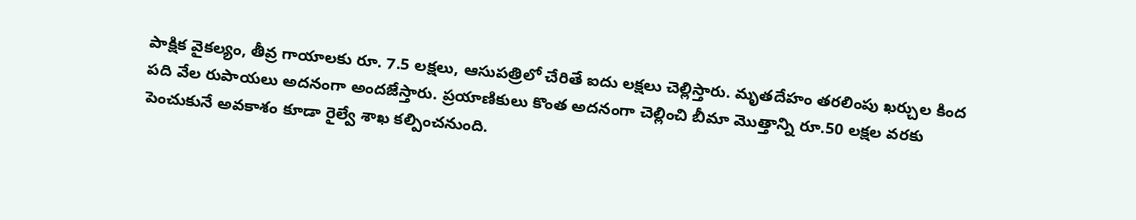పాక్షిక వైకల్యం, తీవ్ర గాయాలకు రూ. 7.5 లక్షలు, ఆసుపత్రిలో చేరితే ఐదు లక్షలు చెల్లిస్తారు. మృతదేహం తరలింపు ఖర్చుల కింద పది వేల రుపాయలు అదనంగా అందజేస్తారు. ప్రయాణికులు కొంత అదనంగా చెల్లించి బీమా మొత్తాన్ని రూ.50 లక్షల వరకు పెంచుకునే అవకాశం కూడా రైల్వే శాఖ కల్పించనుంది.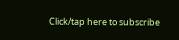Click/tap here to subscribe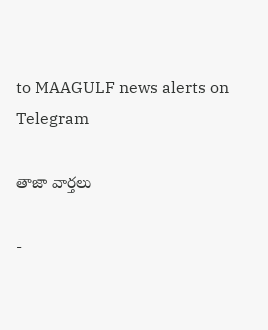to MAAGULF news alerts on Telegram

తాజా వార్తలు

-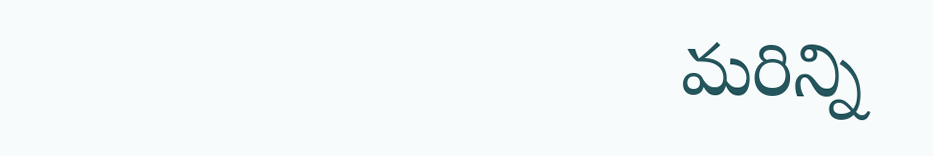మరిన్ని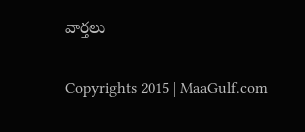వార్తలు

Copyrights 2015 | MaaGulf.com